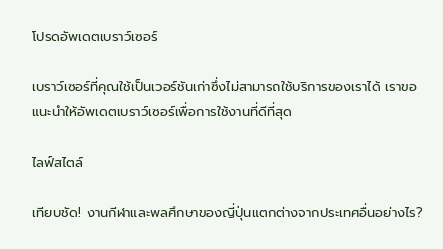โปรดอัพเดตเบราว์เซอร์

เบราว์เซอร์ที่คุณใช้เป็นเวอร์ชันเก่าซึ่งไม่สามารถใช้บริการของเราได้ เราขอแนะนำให้อัพเดตเบราว์เซอร์เพื่อการใช้งานที่ดีที่สุด

ไลฟ์สไตล์

เทียบชัด! งานกีฬาและพลศึกษาของญี่ปุ่นแตกต่างจากประเทศอื่นอย่างไร?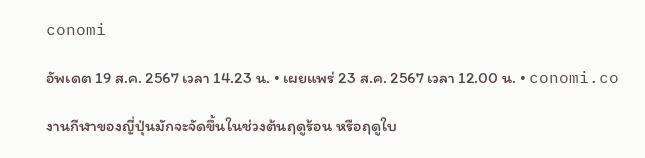conomi

อัพเดต 19 ส.ค. 2567 เวลา 14.23 น. • เผยแพร่ 23 ส.ค. 2567 เวลา 12.00 น. • conomi.co

งานกีฬาของญี่ปุ่นมักจะจัดขึ้นในช่วงต้นฤดูร้อน หรือฤดูใบ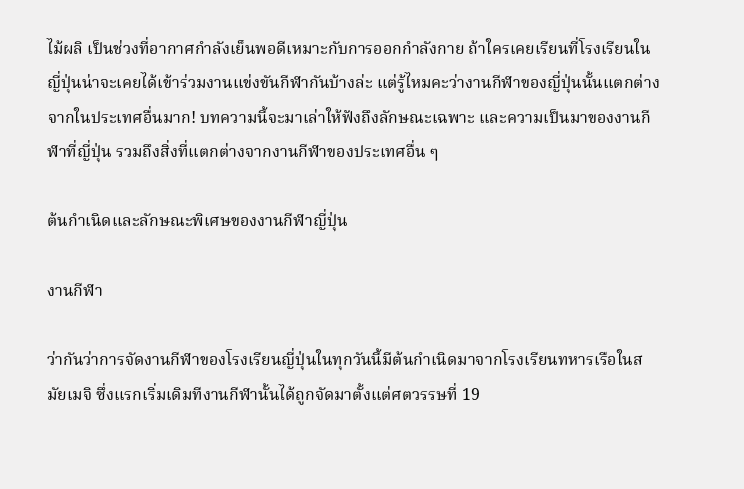ไม้ผลิ เป็นช่วงที่อากาศกำลังเย็นพอดีเหมาะกับการออกกำลังกาย ถ้าใครเคยเรียนที่โรงเรียนในญี่ปุ่นน่าจะเคยได้เข้าร่วมงานแข่งขันกีฬากันบ้างล่ะ แต่รู้ไหมคะว่างานกีฬาของญี่ปุ่นนั้นแตกต่างจากในประเทศอื่นมาก! บทความนี้จะมาเล่าให้ฟังถึงลักษณะเฉพาะ และความเป็นมาของงานกีฬาที่ญี่ปุ่น รวมถึงสิ่งที่แตกต่างจากงานกีฬาของประเทศอื่น ๆ

ต้นกำเนิดและลักษณะพิเศษของงานกีฬาญี่ปุ่น

งานกีฬา

ว่ากันว่าการจัดงานกีฬาของโรงเรียนญี่ปุ่นในทุกวันนี้มีต้นกำเนิดมาจากโรงเรียนทหารเรือในสมัยเมจิ ซึ่งแรกเริ่มเดิมทีงานกีฬานั้นได้ถูกจัดมาตั้งแต่ศตวรรษที่ 19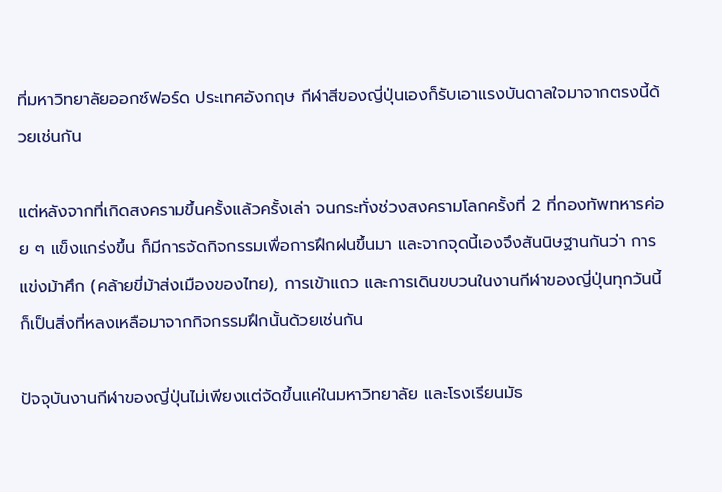ที่มหาวิทยาลัยออกซ์ฟอร์ด ประเทศอังกฤษ กีฬาสีของญี่ปุ่นเองก็รับเอาแรงบันดาลใจมาจากตรงนี้ด้วยเช่นกัน

แต่หลังจากที่เกิดสงครามขึ้นครั้งแล้วครั้งเล่า จนกระทั่งช่วงสงครามโลกครั้งที่ 2 ที่กองทัพทหารค่อย ๆ แข็งแกร่งขึ้น ก็มีการจัดกิจกรรมเพื่อการฝึกฝนขึ้นมา และจากจุดนี้เองจึงสันนิษฐานกันว่า การแข่งม้าศึก (คล้ายขี่ม้าส่งเมืองของไทย), การเข้าแถว และการเดินขบวนในงานกีฬาของญี่ปุ่นทุกวันนี้ ก็เป็นสิ่งที่หลงเหลือมาจากกิจกรรมฝึกนั้นด้วยเช่นกัน

ปัจจุบันงานกีฬาของญี่ปุ่นไม่เพียงแต่จัดขึ้นแค่ในมหาวิทยาลัย และโรงเรียนมัธ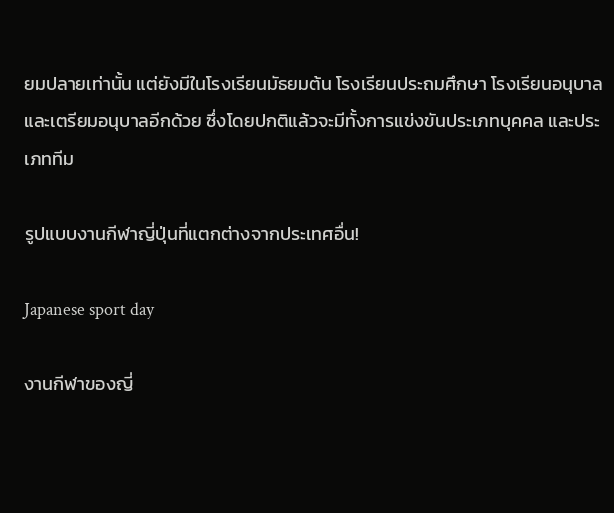ยมปลายเท่านั้น แต่ยังมีในโรงเรียนมัธยมต้น โรงเรียนประถมศึกษา โรงเรียนอนุบาล และเตรียมอนุบาลอีกด้วย ซึ่งโดยปกติแล้วจะมีทั้งการแข่งขันประเภทบุคคล และประเภททีม

รูปแบบงานกีฬาญี่ปุ่นที่แตกต่างจากประเทศอื่น!

Japanese sport day

งานกีฬาของญี่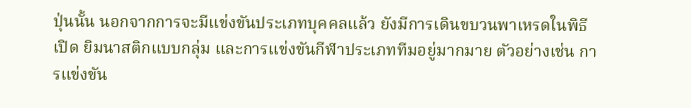ปุ่นนั้น นอกจากการจะมีแข่งขันประเภทบุคคลแล้ว ยังมีการเดินขบวนพาเหรดในพิธีเปิด ยิมนาสติกแบบกลุ่ม และการแข่งขันกีฬาประเภททีมอยู่มากมาย ตัวอย่างเช่น การแข่งขัน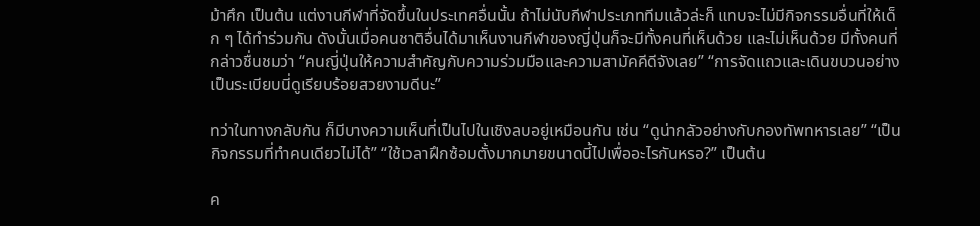ม้าศึก เป็นต้น แต่งานกีฬาที่จัดขึ้นในประเทศอื่นนั้น ถ้าไม่นับกีฬาประเภททีมแล้วล่ะก็ แทบจะไม่มีกิจกรรมอื่นที่ให้เด็ก ๆ ได้ทำร่วมกัน ดังนั้นเมื่อคนชาติอื่นได้มาเห็นงานกีฬาของญี่ปุ่นก็จะมีทั้งคนที่เห็นด้วย และไม่เห็นด้วย มีทั้งคนที่กล่าวชื่นชมว่า “คนญี่ปุ่นให้ความสำคัญกับความร่วมมือและความสามัคคีดีจังเลย” “การจัดแถวและเดินขบวนอย่างเป็นระเบียบนี่ดูเรียบร้อยสวยงามดีนะ”

ทว่าในทางกลับกัน ก็มีบางความเห็นที่เป็นไปในเชิงลบอยู่เหมือนกัน เช่น “ดูน่ากลัวอย่างกับกองทัพทหารเลย” “เป็นกิจกรรมที่ทำคนเดียวไม่ได้” “ใช้เวลาฝึกซ้อมตั้งมากมายขนาดนี้ไปเพื่ออะไรกันหรอ?” เป็นต้น

ค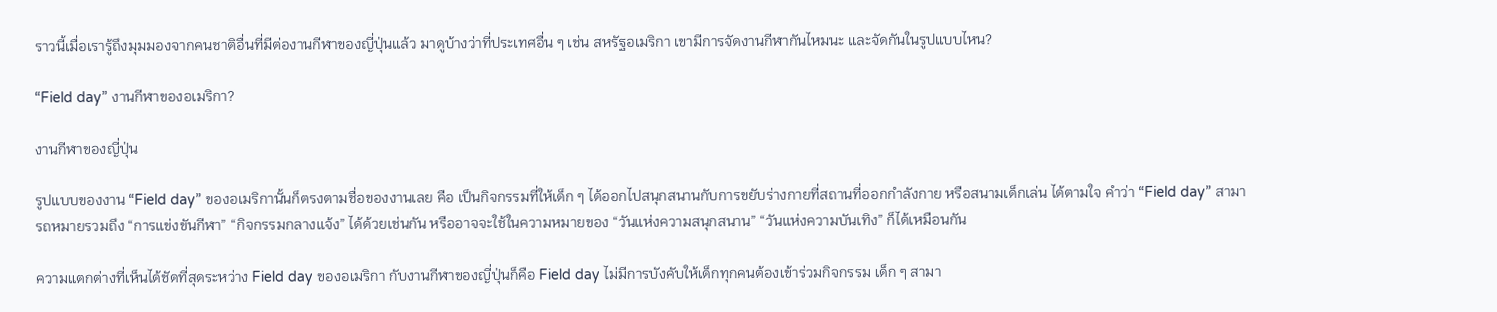ราวนี้เมื่อเรารู้ถึงมุมมองจากคนชาติอื่นที่มีต่องานกีฬาของญี่ปุ่นแล้ว มาดูบ้างว่าที่ประเทศอื่น ๆ เช่น สหรัฐอเมริกา เขามีการจัดงานกีฬากันไหมนะ และจัดกันในรูปแบบไหน?

“Field day” งานกีฬาของอเมริกา?

งานกีฬาของญี่ปุ่น

รูปแบบของงาน “Field day” ของอเมริกานั้นก็ตรงตามชื่อของงานเลย คือ เป็นกิจกรรมที่ให้เด็ก ๆ ได้ออกไปสนุกสนานกับการขยับร่างกายที่สถานที่ออกกำลังกาย หรือสนามเด็กเล่น ได้ตามใจ คำว่า “Field day” สามารถหมายรวมถึง “การแข่งขันกีฬา” “กิจกรรมกลางแจ้ง” ได้ด้วยเช่นกัน หรืออาจจะใช้ในความหมายของ “วันแห่งความสนุกสนาน” “วันแห่งความบันเทิง” ก็ได้เหมือนกัน

ความแตกต่างที่เห็นได้ชัดที่สุดระหว่าง Field day ของอเมริกา กับงานกีฬาของญี่ปุ่นก็คือ Field day ไม่มีการบังคับให้เด็กทุกคนต้องเข้าร่วมกิจกรรม เด็ก ๆ สามา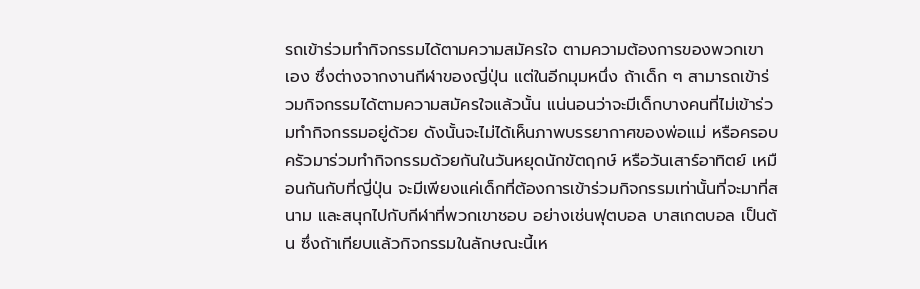รถเข้าร่วมทำกิจกรรมได้ตามความสมัครใจ ตามความต้องการของพวกเขาเอง ซึ่งต่างจากงานกีฬาของญี่ปุ่น แต่ในอีกมุมหนึ่ง ถ้าเด็ก ๆ สามารถเข้าร่วมกิจกรรมได้ตามความสมัครใจแล้วนั้น แน่นอนว่าจะมีเด็กบางคนที่ไม่เข้าร่วมทำกิจกรรมอยู่ด้วย ดังนั้นจะไม่ได้เห็นภาพบรรยากาศของพ่อแม่ หรือครอบครัวมาร่วมทำกิจกรรมด้วยกันในวันหยุดนักขัตฤกษ์ หรือวันเสาร์อาทิตย์ เหมือนกันกับที่ญี่ปุ่น จะมีเพียงแค่เด็กที่ต้องการเข้าร่วมกิจกรรมเท่านั้นที่จะมาที่สนาม และสนุกไปกับกีฬาที่พวกเขาชอบ อย่างเช่นฟุตบอล บาสเกตบอล เป็นต้น ซึ่งถ้าเทียบแล้วกิจกรรมในลักษณะนี้เห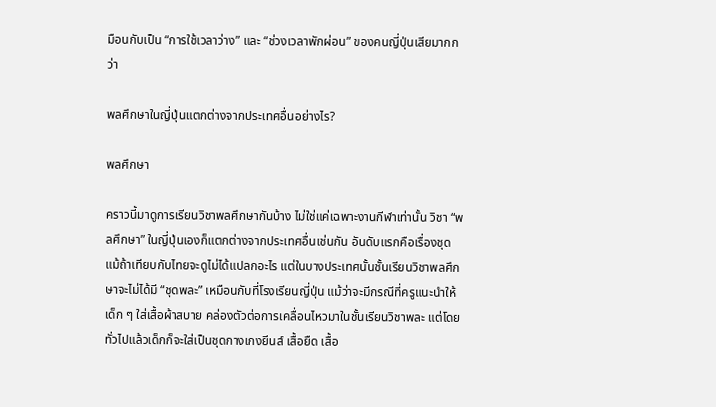มือนกับเป็น “การใช้เวลาว่าง” และ “ช่วงเวลาพักผ่อน” ของคนญี่ปุ่นเสียมากกว่า

พลศึกษาในญี่ปุ่นแตกต่างจากประเทศอื่นอย่างไร?

พลศึกษา

คราวนี้มาดูการเรียนวิชาพลศึกษากันบ้าง ไม่ใช่แค่เฉพาะงานกีฬาเท่านั้น วิชา “พลศึกษา” ในญี่ปุ่นเองก็แตกต่างจากประเทศอื่นเช่นกัน อันดับแรกคือเรื่องชุด แม้ถ้าเทียบกับไทยจะดูไม่ได้แปลกอะไร แต่ในบางประเทศนั้นชั้นเรียนวิชาพลศึกษาจะไม่ได้มี “ชุดพละ” เหมือนกับที่โรงเรียนญี่ปุ่น แม้ว่าจะมีกรณีที่ครูแนะนำให้เด็ก ๆ ใส่เสื้อผ้าสบาย คล่องตัวต่อการเคลื่อนไหวมาในชั้นเรียนวิชาพละ แต่โดยทั่วไปแล้วเด็กก็จะใส่เป็นชุดกางเกงยีนส์ เสื้อยืด เสื้อ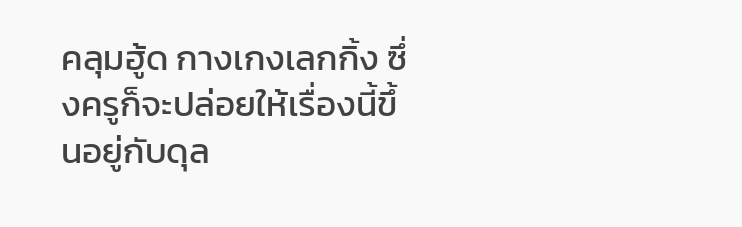คลุมฮู้ด กางเกงเลกกิ้ง ซึ่งครูก็จะปล่อยให้เรื่องนี้ขึ้นอยู่กับดุล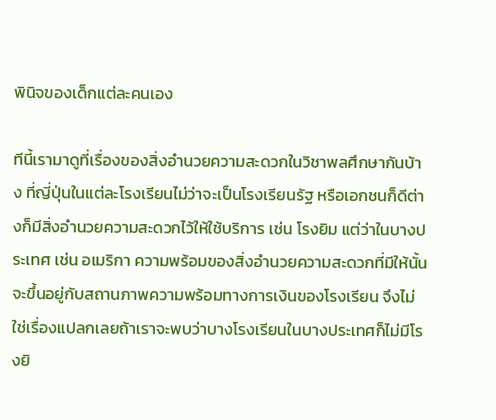พินิจของเด็กแต่ละคนเอง

ทีนี้เรามาดูที่เรื่องของสิ่งอำนวยความสะดวกในวิชาพลศึกษากันบ้าง ที่ญี่ปุ่นในแต่ละโรงเรียนไม่ว่าจะเป็นโรงเรียนรัฐ หรือเอกชนก็ดีต่างก็มีสิ่งอำนวยความสะดวกไว้ให้ใช้บริการ เช่น โรงยิม แต่ว่าในบางประเทศ เช่น อเมริกา ความพร้อมของสิ่งอำนวยความสะดวกที่มีให้นั้นจะขึ้นอยู่กับสถานภาพความพร้อมทางการเงินของโรงเรียน จึงไม่ใช่เรื่องแปลกเลยถ้าเราจะพบว่าบางโรงเรียนในบางประเทศก็ไม่มีโรงยิ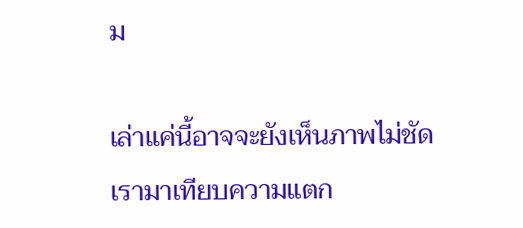ม

เล่าแค่นี้อาจจะยังเห็นภาพไม่ชัด เรามาเทียบความแตก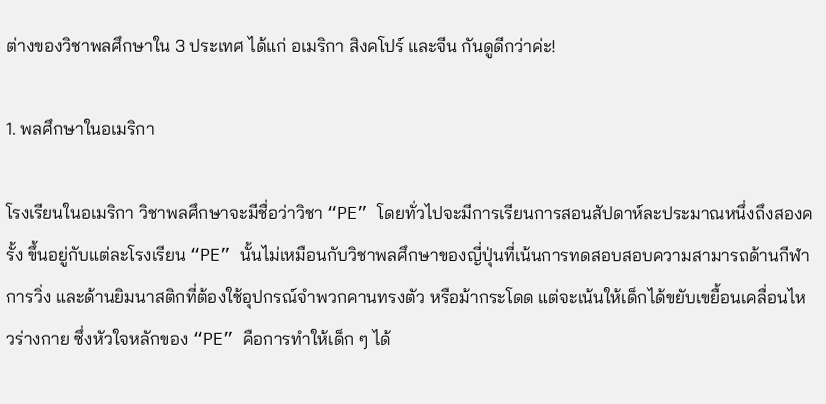ต่างของวิชาพลศึกษาใน 3 ประเทศ ได้แก่ อเมริกา สิงคโปร์ และจีน กันดูดีกว่าค่ะ!

1. พลศึกษาในอเมริกา

โรงเรียนในอเมริกา วิชาพลศึกษาจะมีชื่อว่าวิชา “PE” โดยทั่วไปจะมีการเรียนการสอนสัปดาห์ละประมาณหนึ่งถึงสองครั้ง ขึ้นอยู่กับแต่ละโรงเรียน “PE” นั้นไม่เหมือนกับวิชาพลศึกษาของญี่ปุ่นที่เน้นการทดสอบสอบความสามารถด้านกีฬา การวิ่ง และด้านยิมนาสติกที่ต้องใช้อุปกรณ์จำพวกคานทรงตัว หรือม้ากระโดด แต่จะเน้นให้เด็กได้ขยับเขยื้อนเคลื่อนไหวร่างกาย ซึ่งหัวใจหลักของ “PE” คือการทำให้เด็ก ๆ ได้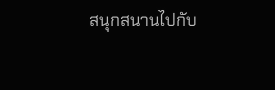สนุกสนานไปกับ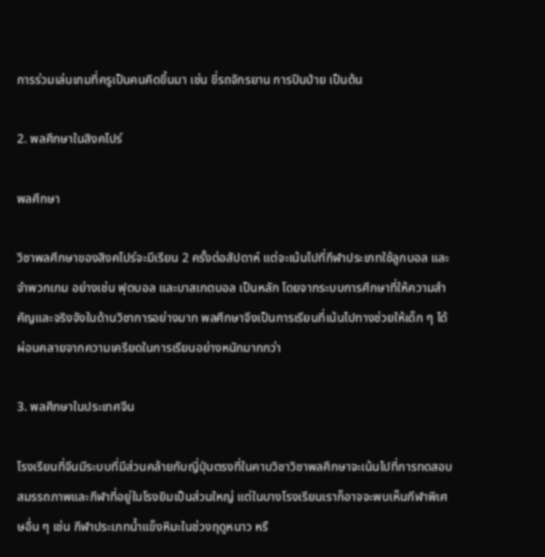การร่วมเล่นเกมที่ครูเป็นคนคิดขึ้นมา เช่น ขี่รถจักรยาน การปีนป่าย เป็นต้น

2. พลศึกษาในสิงคโปร์

พลศึกษา

วิชาพลศึกษาของสิงคโปร์จะมีเรียน 2 ครั้งต่อสัปดาห์ แต่จะเน้นไปที่กีฬาประเภทใช้ลูกบอล และจำพวกเกม อย่างเช่น ฟุตบอล และบาสเกตบอล เป็นหลัก โดยจากระบบการศึกษาที่ให้ความสำคัญและจริงจังในด้านวิชาการอย่างมาก พลศึกษาจึงเป็นการเรียนที่เน้นไปทางช่วยให้เด็ก ๆ ได้ผ่อนคลายจากความเครียดในการเรียนอย่างหนักมากกว่า

3. พลศึกษาในประเทศจีน

โรงเรียนที่จีนมีระบบที่มีส่วนคล้ายกับญี่ปุ่นตรงที่ในคาบวิชาวิชาพลศึกษาจะเน้นไปที่การทดสอบสมรรถภาพและกีฬาที่อยู่ในโรงยิมเป็นส่วนใหญ่ แต่ในบางโรงเรียนเราก็อาจจะพบเห็นกีฬาพิเศษอื่น ๆ เช่น กีฬาประเภทน้ำแข็งหิมะในช่วงฤดูหนาว หรื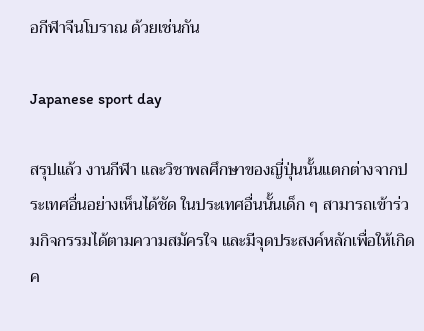อกีฬาจีนโบราณ ด้วยเช่นกัน

Japanese sport day

สรุปแล้ว งานกีฬา และวิชาพลศึกษาของญี่ปุ่นนั้นแตกต่างจากประเทศอื่นอย่างเห็นได้ชัด ในประเทศอื่นนั้นเด็ก ๆ สามารถเข้าร่วมกิจกรรมได้ตามความสมัครใจ และมีจุดประสงค์หลักเพื่อให้เกิดค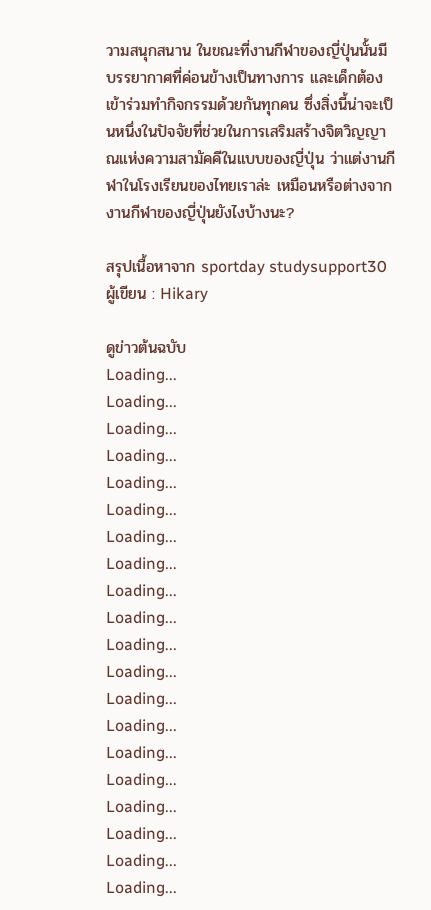วามสนุกสนาน ในขณะที่งานกีฬาของญี่ปุ่นนั้นมีบรรยากาศที่ค่อนข้างเป็นทางการ และเด็กต้องเข้าร่วมทำกิจกรรมด้วยกันทุกคน ซึ่งสิ่งนี้น่าจะเป็นหนึ่งในปัจจัยที่ช่วยในการเสริมสร้างจิตวิญญาณแห่งความสามัคคีในแบบของญี่ปุ่น ว่าแต่งานกีฬาในโรงเรียนของไทยเราล่ะ เหมือนหรือต่างจากงานกีฬาของญี่ปุ่นยังไงบ้างนะ?

สรุปเนื้อหาจาก sportday studysupport30
ผู้เขียน : Hikary

ดูข่าวต้นฉบับ
Loading...
Loading...
Loading...
Loading...
Loading...
Loading...
Loading...
Loading...
Loading...
Loading...
Loading...
Loading...
Loading...
Loading...
Loading...
Loading...
Loading...
Loading...
Loading...
Loading...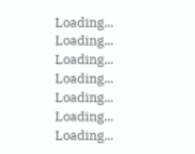Loading...
Loading...
Loading...
Loading...
Loading...
Loading...
Loading...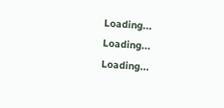Loading...
Loading...
Loading...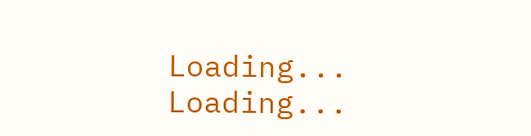Loading...
Loading...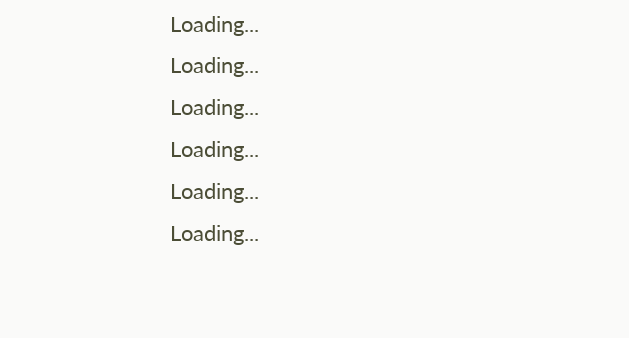Loading...
Loading...
Loading...
Loading...
Loading...
Loading...